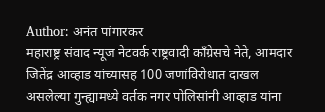Author: अनंत पांगारकर
महाराष्ट्र संवाद न्यूज नेटवर्क राष्ट्रवादी काँग्रेसचे नेते, आमदार जितेंद्र आव्हाड यांच्यासह 100 जणांविरोधात दाखल असलेल्या गुन्ह्यामध्ये वर्तक नगर पोलिसांनी आव्हाड यांना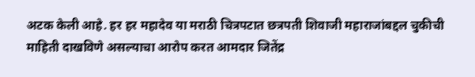अटक केली आहे. हर हर महादेव या मराठी चित्रपटात छत्रपती शिवाजी महाराजांबद्दल चुकीची माहिती दाखविणे असल्याचा आरोप करत आमदार जितेंद्र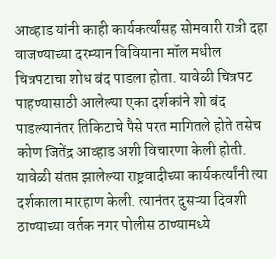आव्हाड यांनी काही कार्यकर्त्यांसह सोमवारी रात्री दहा वाजण्याच्या दरम्यान विवियाना मॉल मधील चित्रपटाचा शोध बंद पाडला होता. यावेळी चित्रपट पाहण्यासाठी आलेल्या एका दर्शकांने शो बंद पाडल्यानंतर तिकिटाचे पैसे परत मागितले होते तसेच कोण जितेंद्र आव्हाड अशी विचारणा केली होती. यावेळी संतप्त झालेल्या राष्ट्रवादीच्या कार्यकर्त्यांनी त्या दर्शकाला मारहाण केली. त्यानंतर दुसऱ्या दिवशी ठाण्याच्या वर्तक नगर पोलीस ठाण्यामध्ये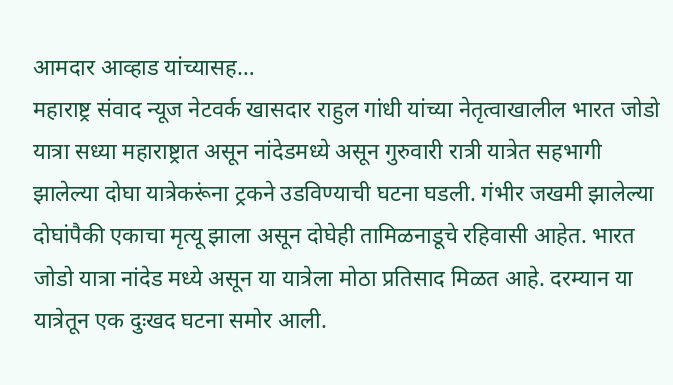आमदार आव्हाड यांच्यासह…
महाराष्ट्र संवाद न्यूज नेटवर्क खासदार राहुल गांधी यांच्या नेतृत्वाखालील भारत जोडो यात्रा सध्या महाराष्ट्रात असून नांदेडमध्ये असून गुरुवारी रात्री यात्रेत सहभागी झालेल्या दोघा यात्रेकरूंना ट्रकने उडविण्याची घटना घडली. गंभीर जखमी झालेल्या दोघांपैकी एकाचा मृत्यू झाला असून दोघेही तामिळनाडूचे रहिवासी आहेत. भारत जोडो यात्रा नांदेड मध्ये असून या यात्रेला मोठा प्रतिसाद मिळत आहे. दरम्यान या यात्रेतून एक दुःखद घटना समोर आली.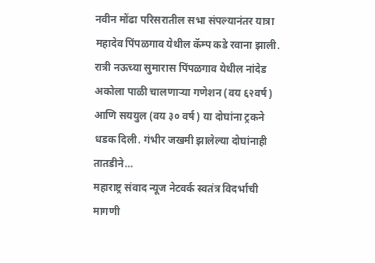नवीन मोंढा परिसरातील सभा संपल्यानंतर यात्रा महादेव पिंपळगाव येथील कॅम्प कडे रवाना झाली. रात्री नऊच्या सुमारास पिंपळगाव येथील नांदेड अकोला पाळी चालणाऱ्या गणेशन (वय ६२वर्ष) आणि सययुल (वय ३० वर्ष) या दोघांना ट्रकने धडक दिली. गंभीर जखमी झालेल्या दोघांनाही तातडीने…
महाराष्ट्र संवाद न्यूज नेटवर्क स्वतंत्र विदर्भाची मागणी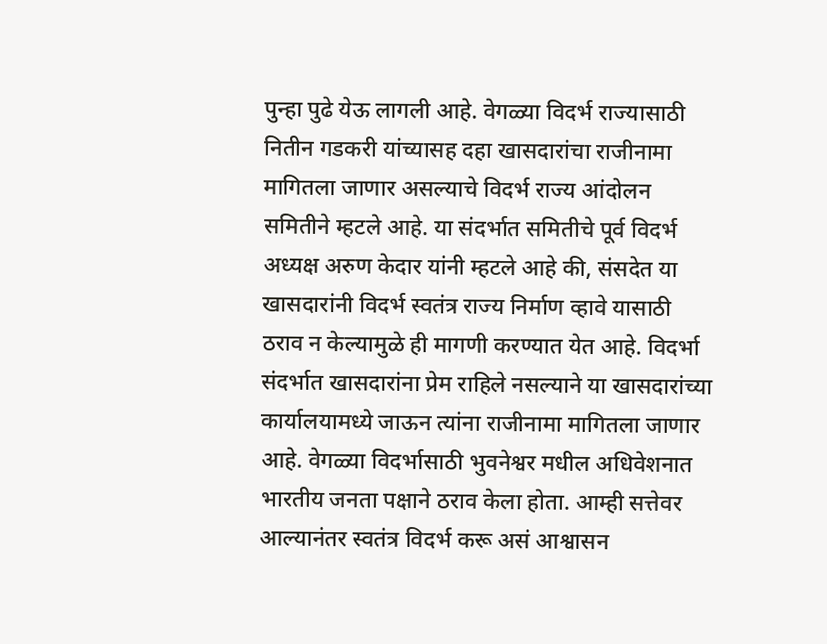पुन्हा पुढे येऊ लागली आहे. वेगळ्या विदर्भ राज्यासाठी नितीन गडकरी यांच्यासह दहा खासदारांचा राजीनामा मागितला जाणार असल्याचे विदर्भ राज्य आंदोलन समितीने म्हटले आहे. या संदर्भात समितीचे पूर्व विदर्भ अध्यक्ष अरुण केदार यांनी म्हटले आहे की, संसदेत या खासदारांनी विदर्भ स्वतंत्र राज्य निर्माण व्हावे यासाठी ठराव न केल्यामुळे ही मागणी करण्यात येत आहे. विदर्भा संदर्भात खासदारांना प्रेम राहिले नसल्याने या खासदारांच्या कार्यालयामध्ये जाऊन त्यांना राजीनामा मागितला जाणार आहे. वेगळ्या विदर्भासाठी भुवनेश्वर मधील अधिवेशनात भारतीय जनता पक्षाने ठराव केला होता. आम्ही सत्तेवर आल्यानंतर स्वतंत्र विदर्भ करू असं आश्वासन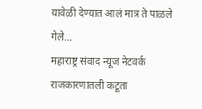यावेळी देण्यात आलं मात्र ते पाळले गेले…
महाराष्ट्र संवाद न्यूज नेटवर्क राजकारणातली कटूता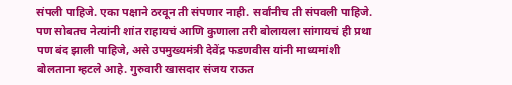संपली पाहिजे. एका पक्षाने ठरवून ती संपणार नाही. सर्वांनीच ती संपवली पाहिजे. पण सोबतच नेत्यांनी शांत राहायचं आणि कुणाला तरी बोलायला सांगायचं ही प्रथा पण बंद झाली पाहिजे, असे उपमुख्यमंत्री देवेंद्र फडणवीस यांनी माध्यमांशी बोलताना म्हटले आहे. गुरुवारी खासदार संजय राऊत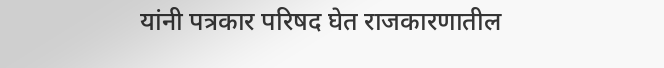यांनी पत्रकार परिषद घेत राजकारणातील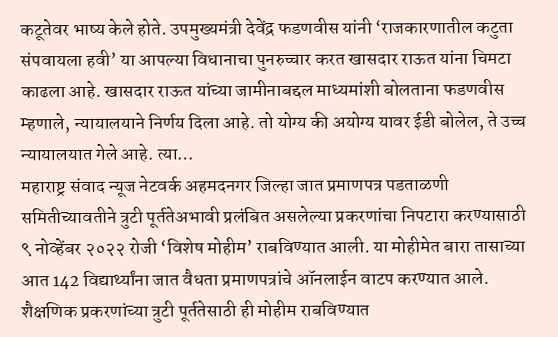कटूतेवर भाष्य केले होते. उपमुख्यमंत्री देवेंद्र फडणवीस यांनी ‘राजकारणातील कटुता संपवायला हवी’ या आपल्या विधानाचा पुनरुच्चार करत खासदार राऊत यांना चिमटा काढला आहे. खासदार राऊत यांच्या जामीनाबद्दल माध्यमांशी बोलताना फडणवीस म्हणाले, न्यायालयाने निर्णय दिला आहे. तो योग्य की अयोग्य यावर ईडी बोलेल, ते उच्च न्यायालयात गेले आहे. त्या…
महाराष्ट्र संवाद न्यूज नेटवर्क अहमदनगर जिल्हा जात प्रमाणपत्र पडताळणी समितीच्यावतीने त्रुटी पूर्ततेअभावी प्रलंबित असलेल्या प्रकरणांचा निपटारा करण्यासाठी ९ नोव्हेंबर २०२२ रोजी ‘विशेष मोहीम’ राबविण्यात आली. या मोहीमेत बारा तासाच्या आत 142 विद्यार्थ्यांना जात वैधता प्रमाणपत्रांचे ऑनलाईन वाटप करण्यात आले. शैक्षणिक प्रकरणांच्या त्रुटी पूर्ततेसाठी ही मोहीम राबविण्यात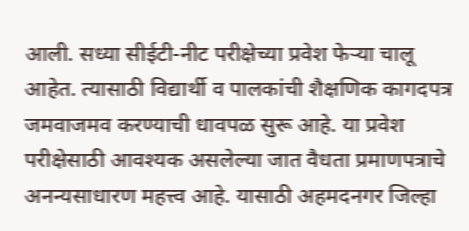आली. सध्या सीईटी-नीट परीक्षेच्या प्रवेश फेऱ्या चालू आहेत. त्यासाठी विद्यार्थी व पालकांची शैक्षणिक कागदपत्र जमवाजमव करण्याची धावपळ सुरू आहे. या प्रवेश परीक्षेसाठी आवश्यक असलेल्या जात वैधता प्रमाणपत्राचे अनन्यसाधारण महत्त्व आहे. यासाठी अहमदनगर जिल्हा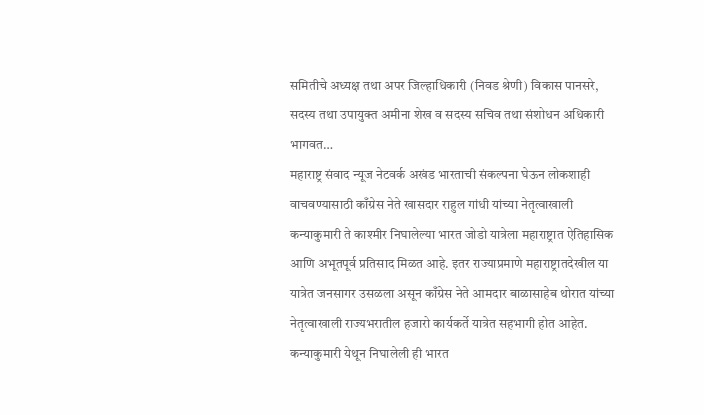समितीचे अध्यक्ष तथा अपर जिल्हाधिकारी (निवड श्रेणी) विकास पानसरे, सदस्य तथा उपायुक्त अमीना शेख व सदस्य सचिव तथा संशोधन अधिकारी भागवत…
महाराष्ट्र संवाद न्यूज नेटवर्क अखंड भारताची संकल्पना घेऊन लोकशाही वाचवण्यासाठी काँग्रेस नेते खासदार राहुल गांधी यांच्या नेतृत्वाखाली कन्याकुमारी ते काश्मीर निघालेल्या भारत जोडो यात्रेला महाराष्ट्रात ऐतिहासिक आणि अभूतपूर्व प्रतिसाद मिळत आहे. इतर राज्याप्रमाणे महाराष्ट्रातदेखील या यात्रेत जनसागर उसळला असून काँग्रेस नेते आमदार बाळासाहेब थोरात यांच्या नेतृत्वाखाली राज्यभरातील हजारो कार्यकर्ते यात्रेत सहभागी होत आहेत. कन्याकुमारी येथून निघालेली ही भारत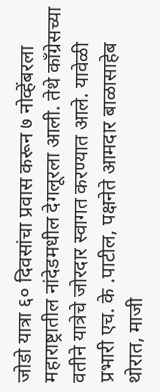जोडो यात्रा ६० दिवसांचा प्रवास करून ७ नोव्हेंबरला महाराष्ट्रातील नांदेडमधील देगलूरला आली. तेथे काँग्रेसच्या वतीने यात्रेचे जोरदार स्वागत करण्यात आले. यावेळी प्रभारी एच. के .पाटील, पक्षनेते आमदार बाळासाहेब थोरात, माजी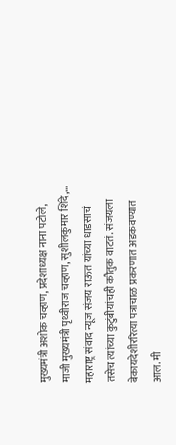मुख्यमंत्री अशोक चव्हाण, प्रदेशाध्यक्ष नाना पटोले, माजी मुख्यमंत्री पृथ्वीराज चव्हाण, सुशीलकुमार शिंदे,…
महाराष्ट्र संवाद न्यूज संजय राऊत यांच्या धाडसाचं तसेच त्यांच्या कुटुंबीयांचही कौतुक वाटतं. संजयला बेकायदेशीररित्या पत्राचाळ प्रकरणात अडकवण्यात आल. मी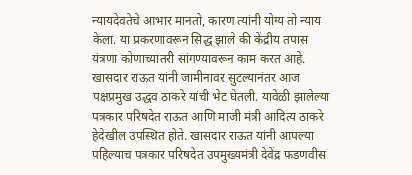न्यायदेवतेचे आभार मानतो, कारण त्यांनी योग्य तो न्याय केला. या प्रकरणावरून सिद्ध झाले की केंद्रीय तपास यंत्रणा कोणाच्यातरी सांगण्यावरून काम करत आहे. खासदार राऊत यांनी जामीनावर सुटल्यानंतर आज पक्षप्रमुख उद्धव ठाकरे यांची भेट घेतली. यावेळी झालेल्या पत्रकार परिषदेत राऊत आणि माजी मंत्री आदित्य ठाकरे हेदेखील उपस्थित होते. खासदार राऊत यांनी आपल्या पहिल्याच पत्रकार परिषदेत उपमुख्यमंत्री देवेंद्र फडणवीस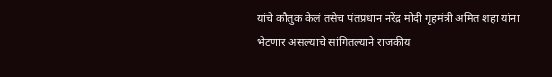यांचे कौतुक केलं तसेच पंतप्रधान नरेंद्र मोदी गृहमंत्री अमित शहा यांना भेटणार असल्याचे सांगितल्याने राजकीय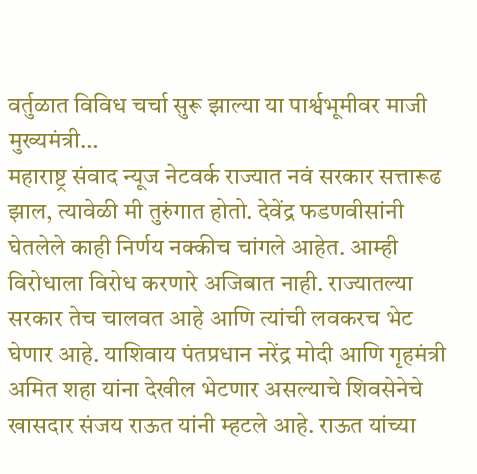वर्तुळात विविध चर्चा सुरू झाल्या या पार्श्वभूमीवर माजी मुख्यमंत्री…
महाराष्ट्र संवाद न्यूज नेटवर्क राज्यात नवं सरकार सत्तारूढ झाल, त्यावेळी मी तुरुंगात होतो. देवेंद्र फडणवीसांनी घेतलेले काही निर्णय नक्कीच चांगले आहेत. आम्ही विरोधाला विरोध करणारे अजिबात नाही. राज्यातल्या सरकार तेच चालवत आहे आणि त्यांची लवकरच भेट घेणार आहे. याशिवाय पंतप्रधान नरेंद्र मोदी आणि गृहमंत्री अमित शहा यांना देखील भेटणार असल्याचे शिवसेनेचे खासदार संजय राऊत यांनी म्हटले आहे. राऊत यांच्या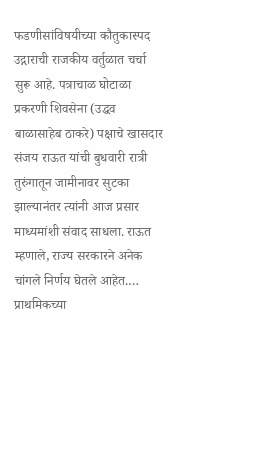फडणीसांविषयीच्या कौतुकास्पद उद्गाराची राजकीय वर्तुळात चर्चा सुरू आहे. पत्राचाळ घोटाळा प्रकरणी शिवसेना (उद्धव बाळासाहेब ठाकरे) पक्षाचे खासदार संजय राऊत यांची बुधवारी रात्री तुरुंगातून जामीनावर सुटका झाल्यानंतर त्यांनी आज प्रसार माध्यमांशी संवाद साधला. राऊत म्हणाले, राज्य सरकारने अनेक चांगले निर्णय घेतले आहेत.…
प्राथमिकच्या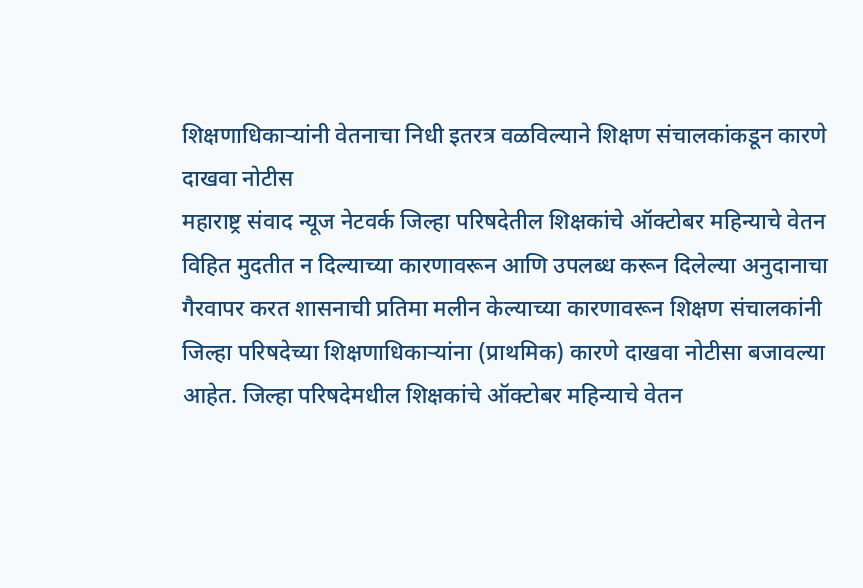शिक्षणाधिकाऱ्यांनी वेतनाचा निधी इतरत्र वळविल्याने शिक्षण संचालकांकडून कारणे दाखवा नोटीस
महाराष्ट्र संवाद न्यूज नेटवर्क जिल्हा परिषदेतील शिक्षकांचे ऑक्टोबर महिन्याचे वेतन विहित मुदतीत न दिल्याच्या कारणावरून आणि उपलब्ध करून दिलेल्या अनुदानाचा गैरवापर करत शासनाची प्रतिमा मलीन केल्याच्या कारणावरून शिक्षण संचालकांनी जिल्हा परिषदेच्या शिक्षणाधिकाऱ्यांना (प्राथमिक) कारणे दाखवा नोटीसा बजावल्या आहेत. जिल्हा परिषदेमधील शिक्षकांचे ऑक्टोबर महिन्याचे वेतन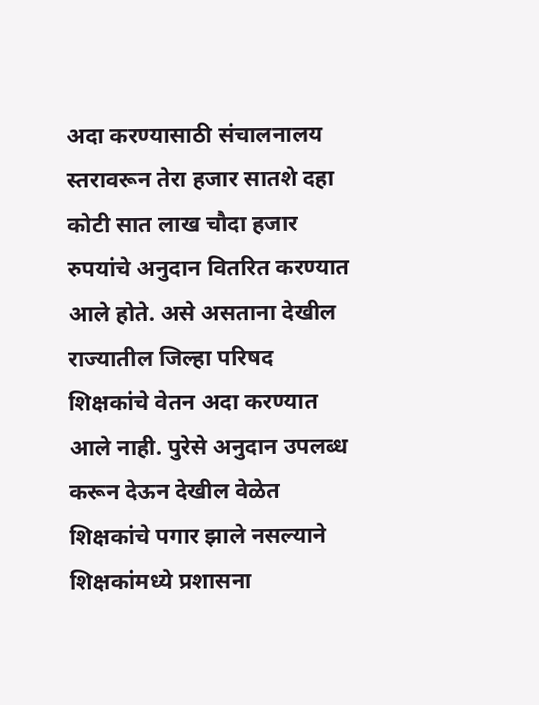अदा करण्यासाठी संचालनालय स्तरावरून तेरा हजार सातशे दहा कोटी सात लाख चौदा हजार रुपयांचे अनुदान वितरित करण्यात आले होते. असे असताना देखील राज्यातील जिल्हा परिषद शिक्षकांचे वेतन अदा करण्यात आले नाही. पुरेसे अनुदान उपलब्ध करून देऊन देखील वेळेत शिक्षकांचे पगार झाले नसल्याने शिक्षकांमध्ये प्रशासना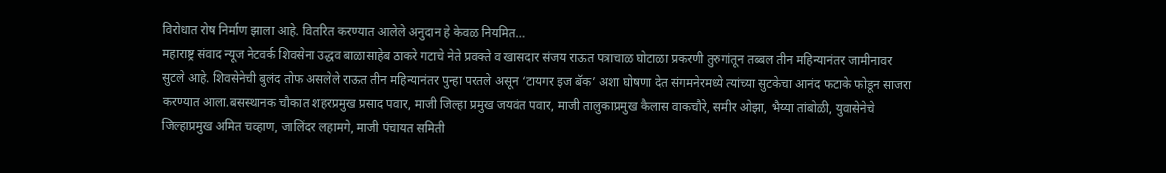विरोधात रोष निर्माण झाला आहे. वितरित करण्यात आलेले अनुदान हे केवळ नियमित…
महाराष्ट्र संवाद न्यूज नेटवर्क शिवसेना उद्धव बाळासाहेब ठाकरे गटाचे नेते प्रवक्ते व खासदार संजय राऊत पत्राचाळ घोटाळा प्रकरणी तुरुगांतून तब्बल तीन महिन्यानंतर जामीनावर सुटले आहे. शिवसेनेची बुलंद तोफ असलेले राऊत तीन महिन्यानंतर पुन्हा परतले असून ‘टायगर इज बॅक’ अशा घोषणा देत संगमनेरमध्ये त्यांच्या सुटकेचा आनंद फटाके फोडून साजरा करण्यात आला.बसस्थानक चौकात शहरप्रमुख प्रसाद पवार, माजी जिल्हा प्रमुख जयवंत पवार, माजी तालुकाप्रमुख कैलास वाकचौरे, समीर ओझा, भैय्या तांबोळी, युवासेनेचे जिल्हाप्रमुख अमित चव्हाण, जालिंदर लहामगे, माजी पंचायत समिती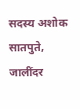सदस्य अशोक सातपुते, जालींदर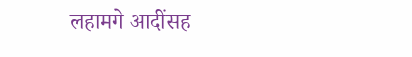लहामगे आदींसह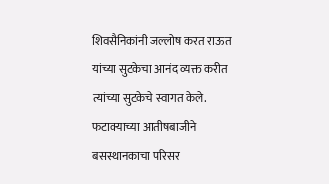शिवसैनिकांनी जल्लोष करत राऊत यांच्या सुटकेचा आनंद व्यक्त करीत त्यांच्या सुटकेचे स्वागत केले. फटाक्याच्या आतीषबाजीने बसस्थानकाचा परिसर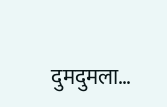दुमदुमला…